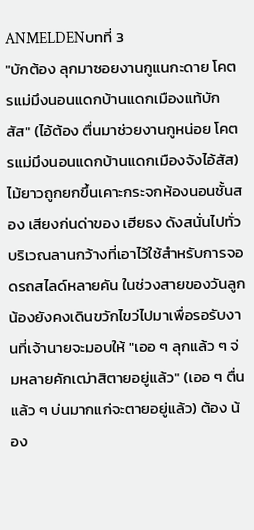ANMELDENบทที่ 3
"บักต้อง ลุกมาซอยงานกูแนกะดาย โคตรแม่มึงนอนแดกบ้านแดกเมืองแท้บักสัส" (ไอ้ต้อง ตื่นมาช่วยงานกูหน่อย โคตรแม่มึงนอนแดกบ้านแดกเมืองจังไอ้สัส) ไม้ยาวถูกยกขึ้นเคาะกระจกห้องนอนชั้นสอง เสียงก่นด่าของ เฮียธง ดังสนั่นไปทั่วบริเวณลานกว้างที่เอาไว้ใช้สำหรับการจอดรถสไลด์หลายคัน ในช่วงสายของวันลูกน้องยังคงเดินขวักไขว่ไปมาเพื่อรอรับงานที่เจ้านายจะมอบให้ "เออ ๆ ลุกแล้ว ๆ จ่มหลายคักเฒ่าสิตายอยู่แล้ว" (เออ ๆ ตื่นแล้ว ๆ บ่นมากแก่จะตายอยู่แล้ว) ต้อง น้อง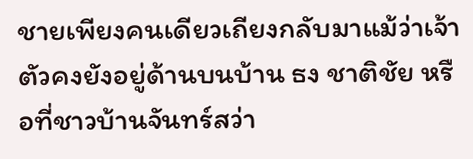ชายเพียงคนเดียวเถียงกลับมาแม้ว่าเจ้าตัวคงยังอยู่ด้านบนบ้าน ธง ชาติชัย หรือที่ชาวบ้านจันทร์สว่า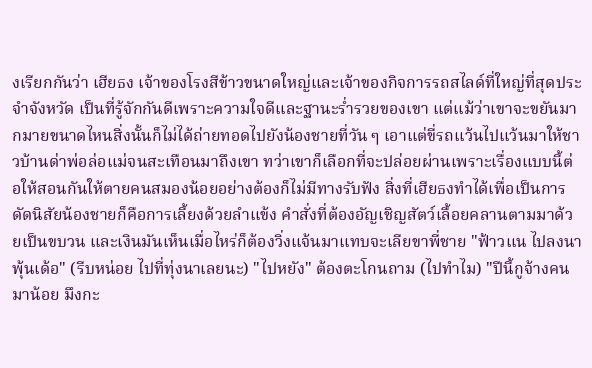งเรียกกันว่า เฮียธง เจ้าของโรงสีข้าวขนาดใหญ่และเจ้าของกิจการรถสไลด์ที่ใหญ่ที่สุดประจำจังหวัด เป็นที่รู้จักกันดีเพราะความใจดีและฐานะร่ำรวยของเขา แต่แม้ว่าเขาจะขยันมากมายขนาดไหนสิ่งนั้นก็ไม่ได้ถ่ายทอดไปยังน้องชายที่วัน ๆ เอาแต่ขี่รถแว้นไปแว้นมาให้ชาวบ้านด่าพ่อล่อแม่จนสะเทือนมาถึงเขา ทว่าเขาก็เลือกที่จะปล่อยผ่านเพราะเรื่องแบบนี้ต่อให้สอนกันให้ตายคนสมองน้อยอย่างต้องก็ไม่มีทางรับฟัง สิ่งที่เฮียธงทำได้เพื่อเป็นการดัดนิสัยน้องชายก็คือการเลี้ยงด้วยลำแข้ง คำสั่งที่ต้องอัญเชิญสัตว์เลื้อยคลานตามมาด้วยเป็นขบวน และเงินมันเห็นเมื่อไหร่ก็ต้องวิ่งแจ้นมาแทบจะเลียขาพี่ชาย "ฟ้าวแน ไปลงนาพุ้นเด้อ" (รีบหน่อย ไปที่ทุ่งนาเลยนะ) "ไปหยัง" ต้องตะโกนถาม (ไปทำไม) "ปีนี้กูจ้างคนมาน้อย มึงกะ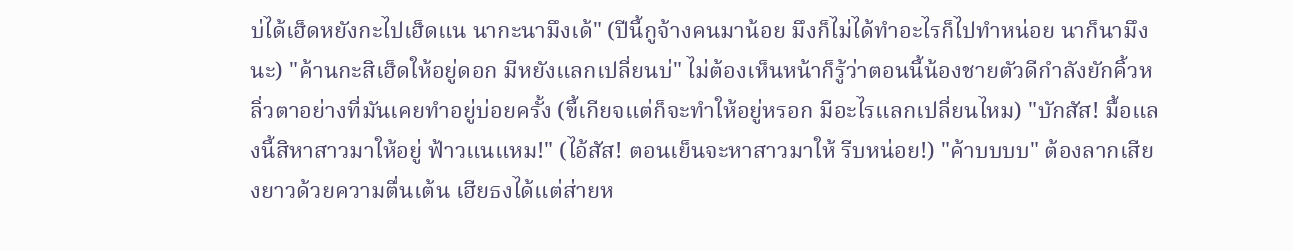บ่ได้เฮ็ดหยังกะไปเฮ็ดแน นากะนามึงเด้" (ปีนี้กูจ้างคนมาน้อย มึงก็ไม่ได้ทำอะไรก็ไปทำหน่อย นาก็นามึงนะ) "ค้านกะสิเฮ็ดให้อยู่ดอก มีหยังแลกเปลี่ยนบ่" ไม่ต้องเห็นหน้าก็รู้ว่าตอนนี้น้องชายตัวดีกำลังยักคิ้วหลิ่วตาอย่างที่มันเคยทำอยู่บ่อยครั้ง (ขี้เกียจแต่ก็จะทำให้อยู่หรอก มีอะไรแลกเปลี่ยนไหม) "บักสัส! มื้อแลงนี้สิหาสาวมาให้อยู่ ฟ้าวแนแหม!" (ไอ้สัส! ตอนเย็นจะหาสาวมาให้ รีบหน่อย!) "ค้าบบบบ" ต้องลากเสียงยาวด้วยความตื่นเต้น เฮียธงได้แต่ส่ายห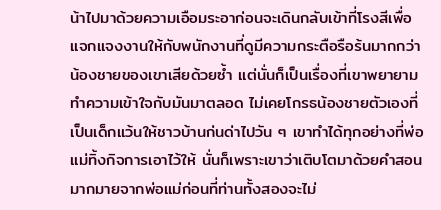น้าไปมาด้วยความเอือมระอาก่อนจะเดินกลับเข้าที่โรงสีเพื่อแจกแจงงานให้กับพนักงานที่ดูมีความกระตือรือร้นมากกว่าน้องชายของเขาเสียด้วยซ้ำ แต่นั่นก็เป็นเรื่องที่เขาพยายามทำความเข้าใจกับมันมาตลอด ไม่เคยโกรธน้องชายตัวเองที่เป็นเด็กแว้นให้ชาวบ้านก่นด่าไปวัน ๆ เขาทำได้ทุกอย่างที่พ่อแม่ทิ้งกิจการเอาไว้ให้ นั่นก็เพราะเขาว่าเติบโตมาด้วยคำสอนมากมายจากพ่อแม่ก่อนที่ท่านทั้งสองจะไม่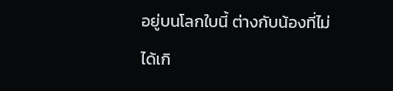อยู่บนโลกใบนี้ ต่างกับน้องที่ไม่ได้เกิ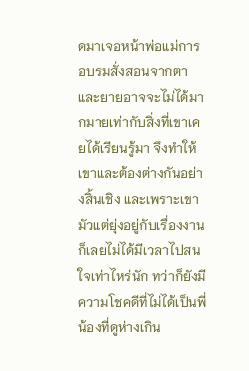ดมาเจอหน้าพ่อแม่การอบรมสั่งสอนจากตาและยายอาจจะไม่ได้มากมายเท่ากับสิ่งที่เขาเคยได้เรียนรู้มา จึงทำให้เขาและต้องต่างกันอย่างสิ้นเชิง และเพราะเขามัวแต่ยุ่งอยู่กับเรื่องงานก็เลยไม่ได้มีเวลาไปสนใจเท่าไหร่นัก ทว่าก็ยังมีความโชคดีที่ไม่ได้เป็นพี่น้องที่ดูห่างเกิน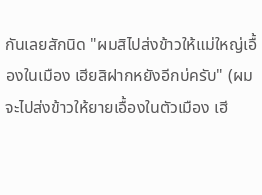กันเลยสักนิด "ผมสิไปส่งข้าวให้แม่ใหญ่เอื้องในเมือง เฮียสิฝากหยังอีกบ่ครับ" (ผมจะไปส่งข้าวให้ยายเอื้องในตัวเมือง เฮี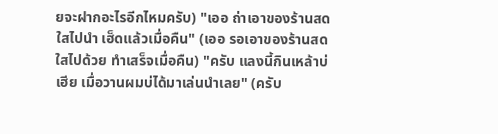ยจะฝากอะไรอีกไหมครับ) "เออ ถ่าเอาของร้านสดใสไปนำ เฮ็ดแล้วเมื่อคืน" (เออ รอเอาของร้านสดใสไปด้วย ทำเสร็จเมื่อคืน) "ครับ แลงนี้กินเหล้าบ่เฮีย เมื่อวานผมบ่ได้มาเล่นนำเลย" (ครับ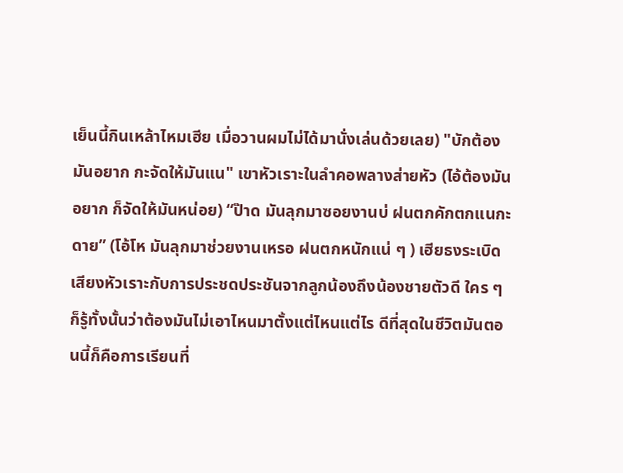เย็นนี้กินเหล้าไหมเฮีย เมื่อวานผมไม่ได้มานั่งเล่นด้วยเลย) "บักต้องมันอยาก กะจัดให้มันแน" เขาหัวเราะในลำคอพลางส่ายหัว (ไอ้ต้องมันอยาก ก็จัดให้มันหน่อย) “ป๊าด มันลุกมาซอยงานบ่ ฝนตกคักตกแนกะดาย” (โอ้โห มันลุกมาช่วยงานเหรอ ฝนตกหนักแน่ ๆ ) เฮียธงระเบิดเสียงหัวเราะกับการประชดประชันจากลูกน้องถึงน้องชายตัวดี ใคร ๆ ก็รู้ทั้งนั้นว่าต้องมันไม่เอาไหนมาตั้งแต่ไหนแต่ไร ดีที่สุดในชีวิตมันตอนนี้ก็คือการเรียนที่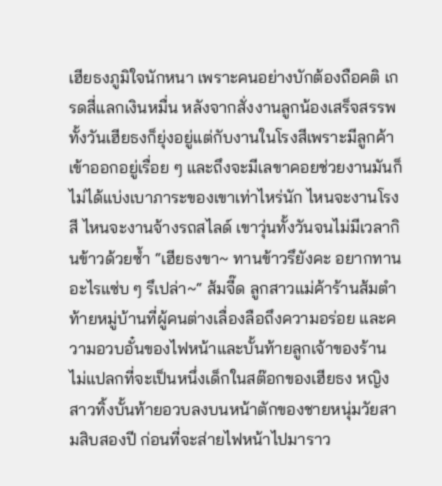เฮียธงภูมิใจนักหนา เพราะคนอย่างบักต้องถือคติ เกรดสี่แลกเงินหมื่น หลังจากสั่งงานลูกน้องเสร็จสรรพ ทั้งวันเฮียธงก็ยุ่งอยู่แต่กับงานในโรงสีเพราะมีลูกค้าเข้าออกอยู่เรื่อย ๆ และถึงจะมีเลขาคอยช่วยงานมันก็ไม่ได้แบ่งเบาภาระของเขาเท่าไหร่นัก ไหนจะงานโรงสี ไหนจะงานจ้างรถสไลด์ เขาวุ่นทั้งวันจนไม่มีเวลากินข้าวด้วยซ้ำ “เฮียธงขา~ ทานข้าวรึยังคะ อยากทานอะไรแซ่บ ๆ รึเปล่า~“ ส้มจี๊ด ลูกสาวแม่ค้าร้านส้มตำท้ายหมู่บ้านที่ผู้คนต่างเลื่องลือถึงความอร่อย และความอวบอั๋นของไฟหน้าและบั้นท้ายลูกเจ้าของร้าน ไม่แปลกที่จะเป็นหนึ่งเด็กในสต๊อกของเฮียธง หญิงสาวทิ้งบั้นท้ายอวบลงบนหน้าตักของชายหนุ่มวัยสามสิบสองปี ก่อนที่จะส่ายไฟหน้าไปมาราว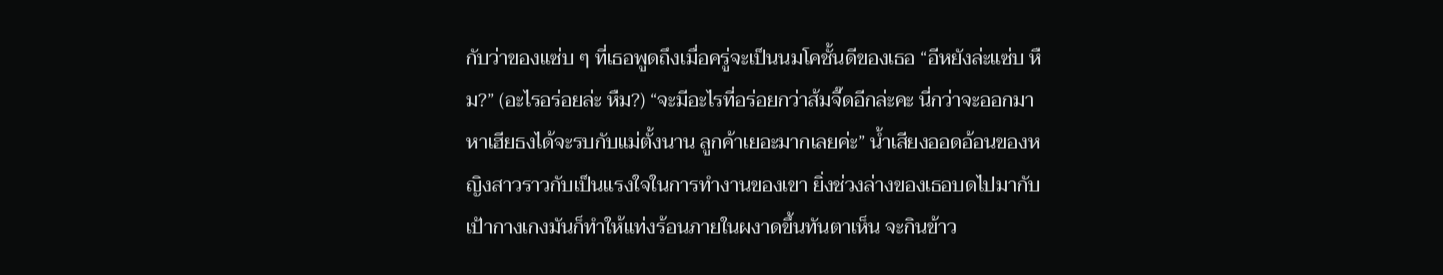กับว่าของแซ่บ ๆ ที่เธอพูดถึงเมื่อครู่จะเป็นนมโคชั้นดีของเธอ “อีหยังล่ะแซ่บ หืม?” (อะไรอร่อยล่ะ หืม?) “จะมีอะไรที่อร่อยกว่าส้มจี๊ดอีกล่ะคะ นี่กว่าจะออกมาหาเฮียธงได้จะรบกับแม่ตั้งนาน ลูกค้าเยอะมากเลยค่ะ” น้ำเสียงออดอ้อนของหญิงสาวราวกับเป็นแรงใจในการทำงานของเขา ยิ่งช่วงล่างของเธอบดไปมากับเป้ากางเกงมันก็ทำให้แท่งร้อนภายในผงาดขึ้นทันตาเห็น จะกินข้าว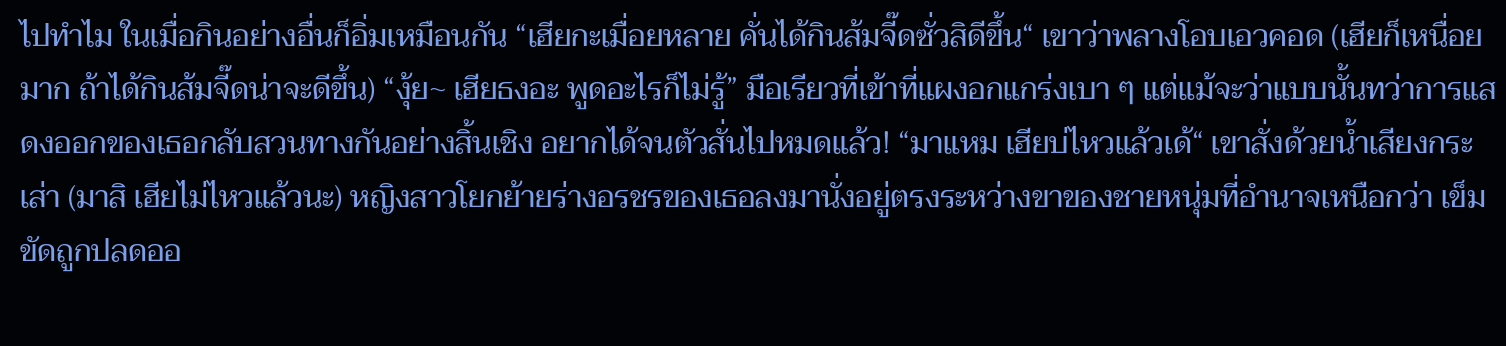ไปทำไม ในเมื่อกินอย่างอื่นก็อิ่มเหมือนกัน “เฮียกะเมื่อยหลาย คั่นได้กินส้มจี๊ดซั่วสิดีขึ้น“ เขาว่าพลางโอบเอวคอด (เฮียก็เหนื่อยมาก ถ้าได้กินส้มจี๊ดน่าจะดีขึ้น) “งุ้ย~ เฮียธงอะ พูดอะไรก็ไม่รู้” มือเรียวที่เข้าที่แผงอกแกร่งเบา ๆ แต่แม้จะว่าแบบนั้นทว่าการแสดงออกของเธอกลับสวนทางกันอย่างสิ้นเชิง อยากได้จนตัวสั่นไปหมดแล้ว! “มาแหม เฮียบ่ไหวแล้วเด้“ เขาสั่งด้วยน้ำเสียงกระเส่า (มาสิ เฮียไม่ไหวแล้วนะ) หญิงสาวโยกย้ายร่างอรชรของเธอลงมานั่งอยู่ตรงระหว่างขาของชายหนุ่มที่อำนาจเหนือกว่า เข็มขัดถูกปลดออ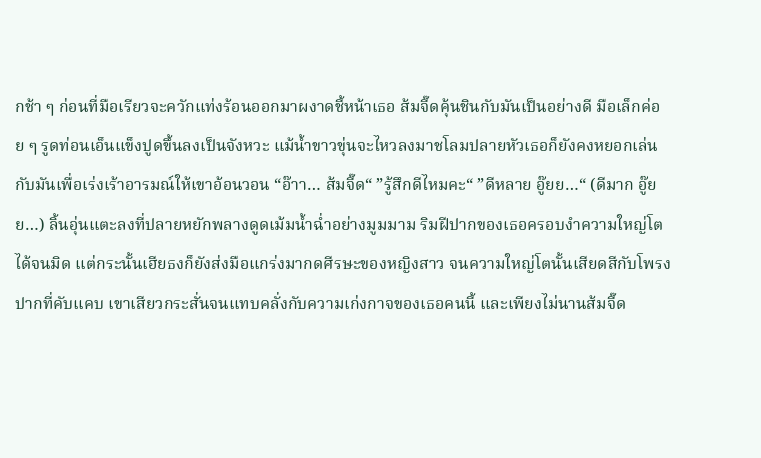กช้า ๆ ก่อนที่มือเรียวจะควักแท่งร้อนออกมาผงาดชี้หน้าเธอ ส้มจี๊ดคุ้นชินกับมันเป็นอย่างดี มือเล็กค่อย ๆ รูดท่อนเอ็นแข็งปูดขึ้นลงเป็นจังหวะ แม้น้ำขาวขุ่นจะไหวลงมาชโลมปลายหัวเธอก็ยังคงหยอกเล่นกับมันเพื่อเร่งเร้าอารมณ์ให้เขาอ้อนวอน “อ๊าา… ส้มจี๊ด“ ”รู้สึกดีไหมคะ“ ”ดีหลาย อู๊ยย…“ (ดีมาก อู๊ยย…) ลิ้นอุ่นแตะลงที่ปลายหยักพลางดูดเม้มน้ำฉ่ำอย่างมูมมาม ริมฝีปากของเธอครอบงำความใหญ่โตได้จนมิด แต่กระนั้นเฮียธงก็ยังส่งมือแกร่งมากดศีรษะของหญิงสาว จนความใหญ่โตนั้นเสียดสีกับโพรงปากที่คับแคบ เขาเสียวกระสั่นจนแทบคลั่งกับความเก่งกาจของเธอคนนี้ และเพียงไม่นานส้มจี๊ด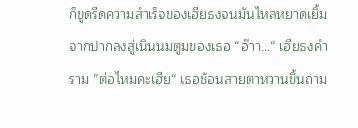ก็ขูดรีดความสำเร็จของเฮียธงจนมันไหลหยาดเยิ้มจากปากลงสู่เนินนมตูมของเธอ “อ๊าา…“ เฮียธงคำราม ”ต่อไหมคะเฮีย“ เธอช้อนสายตาหวานขึ้นถาม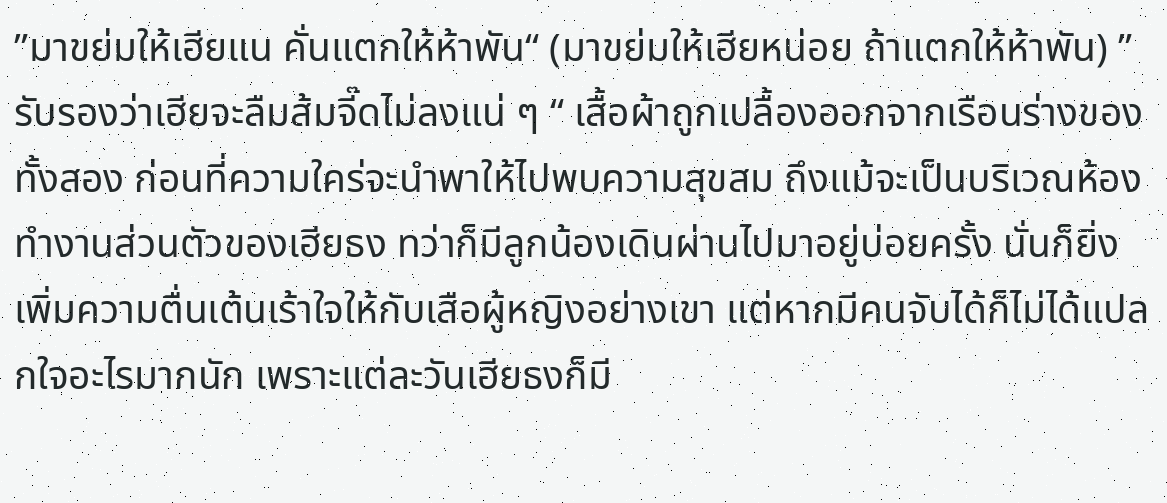”มาขย่มให้เฮียแน คั่นแตกให้ห้าพัน“ (มาขย่มให้เฮียหน่อย ถ้าแตกให้ห้าพัน) ”รับรองว่าเฮียจะลืมส้มจี๊ดไม่ลงแน่ ๆ “ เสื้อผ้าถูกเปลื้องออกจากเรือนร่างของทั้งสอง ก่อนที่ความใคร่จะนำพาให้ไปพบความสุขสม ถึงแม้จะเป็นบริเวณห้องทำงานส่วนตัวของเฮียธง ทว่าก็มีลูกน้องเดินผ่านไปมาอยู่บ่อยครั้ง นั่นก็ยิ่งเพิ่มความตื่นเต้นเร้าใจให้กับเสือผู้หญิงอย่างเขา แต่หากมีคนจับได้ก็ไม่ได้แปลกใจอะไรมากนัก เพราะแต่ละวันเฮียธงก็มี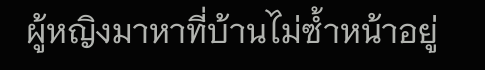ผู้หญิงมาหาที่บ้านไม่ซ้ำหน้าอยู่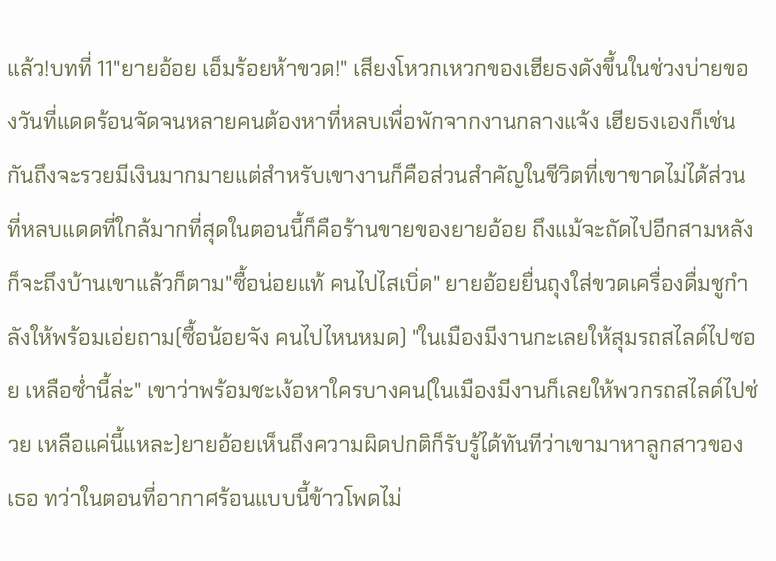แล้ว!บทที่ 11"ยายอ้อย เอ็มร้อยห้าขวด!" เสียงโหวกเหวกของเฮียธงดังขึ้นในช่วงบ่ายของวันที่แดดร้อนจัดจนหลายคนต้องหาที่หลบเพื่อพักจากงานกลางแจ้ง เฮียธงเองก็เช่นกันถึงจะรวยมีเงินมากมายแต่สำหรับเขางานก็คือส่วนสำคัญในชีวิตที่เขาขาดไม่ได้ส่วนที่หลบแดดที่ใกล้มากที่สุดในตอนนี้ก็คือร้านขายของยายอ้อย ถึงแม้จะถัดไปอีกสามหลังก็จะถึงบ้านเขาแล้วก็ตาม"ซื้อน่อยแท้ คนไปไสเบิ่ด" ยายอ้อยยื่นถุงใส่ขวดเครื่องดื่มชูกำลังให้พร้อมเอ่ยถาม(ซื้อน้อยจัง คนไปไหนหมด) "ในเมืองมีงานกะเลยให้สุมรถสไลด์ไปซอย เหลือซ่ำนี้ล่ะ" เขาว่าพร้อมชะเง้อหาใครบางคน(ในเมืองมีงานก็เลยให้พวกรถสไลด์ไปช่วย เหลือแค่นี้แหละ)ยายอ้อยเห็นถึงความผิดปกติก็รับรู้ได้ทันทีว่าเขามาหาลูกสาวของเธอ ทว่าในตอนที่อากาศร้อนแบบนี้ข้าวโพดไม่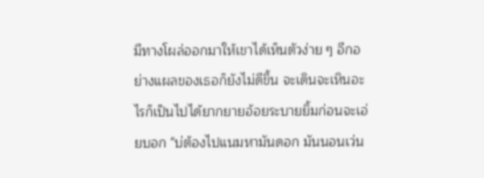มีทางโผล่ออกมาให้เขาได้เห็นตัวง่าย ๆ อีกอย่างแผลของเธอก็ยังไม่ดีขึ้น จะเดินจะเหินอะไรก็เป็นไปได้ยากยายอ้อยระบายยิ้มก่อนจะเอ่ยบอก "บ่ต้องไปแนมหามันดอก มันนอนเว่น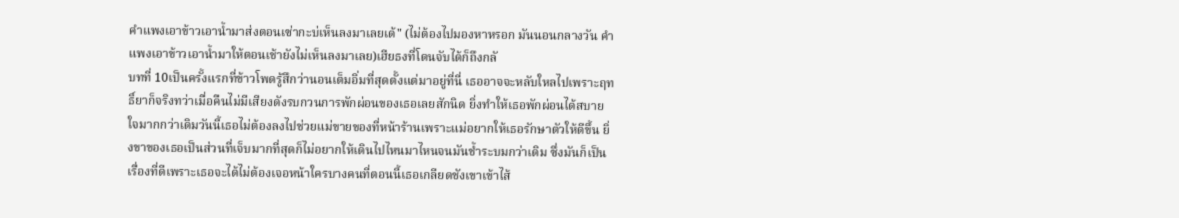คำแพงเอาข้าวเอาน้ำมาส่งตอนเซ่ากะบ่เห็นลงมาเลยเด้" (ไม่ต้องไปมองหาหรอก มันนอนกลางวัน คำแพงเอาข้าวเอาน้ำมาให้ตอนเช้ายังไม่เห็นลงมาเลย)เฮียธงที่โดนจับได้ก็ถึงกลั
บทที่ 10เป็นครั้งแรกที่ข้าวโพดรู้สึกว่านอนเต็มอิ่มที่สุดตั้งแต่มาอยู่ที่นี่ เธออาจจะหลับใหลไปเพราะฤทธิ์ยาก็จริงทว่าเมื่อคืนไม่มีเสียงดังรบกวนการพักผ่อนของเธอเลยสักนิด ยิ่งทำให้เธอพักผ่อนได้สบายใจมากกว่าเดิมวันนี้เธอไม่ต้องลงไปช่วยแม่ขายของที่หน้าร้านเพราะแม่อยากให้เธอรักษาตัวให้ดีขึ้น ยิ่งขาของเธอเป็นส่วนที่เจ็บมากที่สุดก็ไม่อยากให้เดินไปไหนมาไหนจนมันช้ำระบมกว่าเดิม ซึ่งมันก็เป็นเรื่องที่ดีเพราะเธอจะได้ไม่ต้องเจอหน้าใครบางคนที่ตอนนี้เธอเกลียดชังเขาเข้าไส้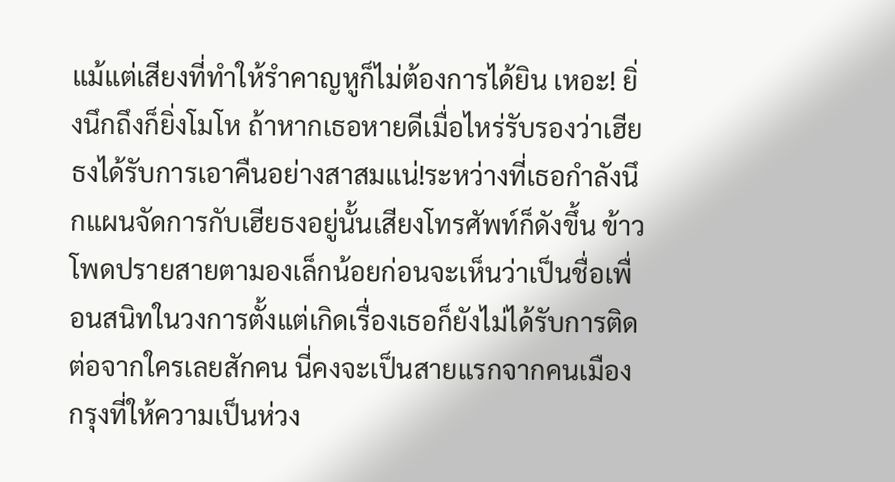แม้แต่เสียงที่ทำให้รำคาญหูก็ไม่ต้องการได้ยิน เหอะ! ยิ่งนึกถึงก็ยิ่งโมโห ถ้าหากเธอหายดีเมื่อไหร่รับรองว่าเฮียธงได้รับการเอาคืนอย่างสาสมแน่!ระหว่างที่เธอกำลังนึกแผนจัดการกับเฮียธงอยู่นั้นเสียงโทรศัพท์ก็ดังขึ้น ข้าวโพดปรายสายตามองเล็กน้อยก่อนจะเห็นว่าเป็นชื่อเพื่อนสนิทในวงการตั้งแต่เกิดเรื่องเธอก็ยังไม่ได้รับการติดต่อจากใครเลยสักคน นี่คงจะเป็นสายแรกจากคนเมืองกรุงที่ให้ความเป็นห่วง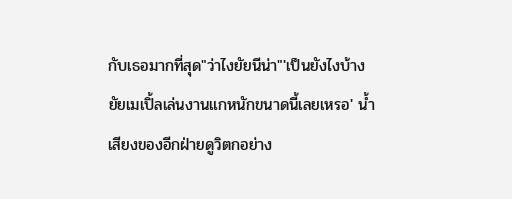กับเธอมากที่สุด"ว่าไงยัยนีน่า"'เป็นยังไงบ้าง ยัยเมเปิ้ลเล่นงานแกหนักขนาดนี้เลยเหรอ' น้ำเสียงของอีกฝ่ายดูวิตกอย่าง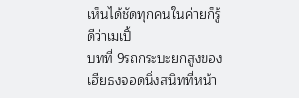เห็นได้ชัดทุกคนในค่ายก็รู้ดีว่าเมเปิ้
บทที่ 9รถกระบะยกสูงของเฮียธงจอดนิ่งสนิทที่หน้า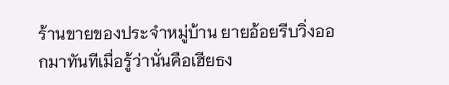ร้านขายของประจำหมู่บ้าน ยายอ้อยรีบวิ่งออกมาทันทีเมื่อรู้ว่านั่นคือเฮียธง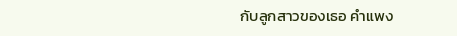กับลูกสาวของเธอ คำแพง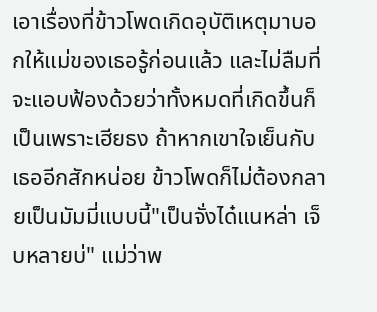เอาเรื่องที่ข้าวโพดเกิดอุบัติเหตุมาบอกให้แม่ของเธอรู้ก่อนแล้ว และไม่ลืมที่จะแอบฟ้องด้วยว่าทั้งหมดที่เกิดขึ้นก็เป็นเพราะเฮียธง ถ้าหากเขาใจเย็นกับเธออีกสักหน่อย ข้าวโพดก็ไม่ต้องกลายเป็นมัมมี่แบบนี้"เป็นจั่งได๋แนหล่า เจ็บหลายบ่" แม่ว่าพ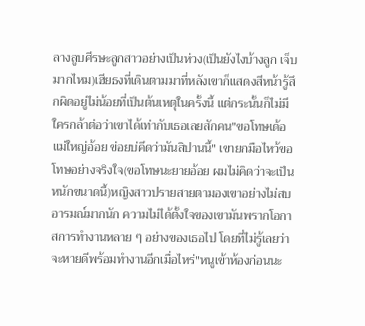ลางลูบศีรษะลูกสาวอย่างเป็นห่วง(เป็นยังไงบ้างลูก เจ็บมากไหม)เฮียธงที่เดินตามมาที่หลังเขาก็แสดงสีหน้ารู้สึกผิดอยู่ไม่น้อยที่เป็นต้นเหตุในครั้งนี้ แต่กระนั้นก็ไม่มีใครกล้าต่อว่าเขาได้เท่ากับเธอเลยสักคน"ขอโทษเด้อแม่ใหญ่อ้อย ข่อยบ่คึดว่ามันสิปานนี้" เขายกมือไหว้ขอโทษอย่างจริงใจ(ขอโทษนะยายอ้อย ผมไม่คิดว่าจะเป็นหนักขนาดนี้)หญิงสาวปรายสายตามองเขาอย่างไม่สบอารมณ์มากนัก ความไม่ได้ตั้งใจของเขามันพรากโอกาสการทำงานหลาย ๆ อย่างของเธอไป โดยที่ไม่รู้เลยว่าจะหายดีพร้อมทำงานอีกเมื่อไหร่"หนูเข้าห้องก่อนนะ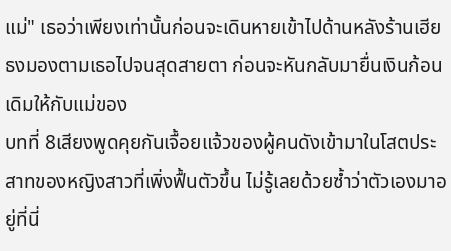แม่" เธอว่าเพียงเท่านั้นก่อนจะเดินหายเข้าไปด้านหลังร้านเฮียธงมองตามเธอไปจนสุดสายตา ก่อนจะหันกลับมายื่นเงินก้อนเดิมให้กับแม่ของ
บทที่ 8เสียงพูดคุยกันเจื้อยแจ้วของผู้คนดังเข้ามาในโสตประสาทของหญิงสาวที่เพิ่งฟื้นตัวขึ้น ไม่รู้เลยด้วยซ้ำว่าตัวเองมาอยู่ที่นี่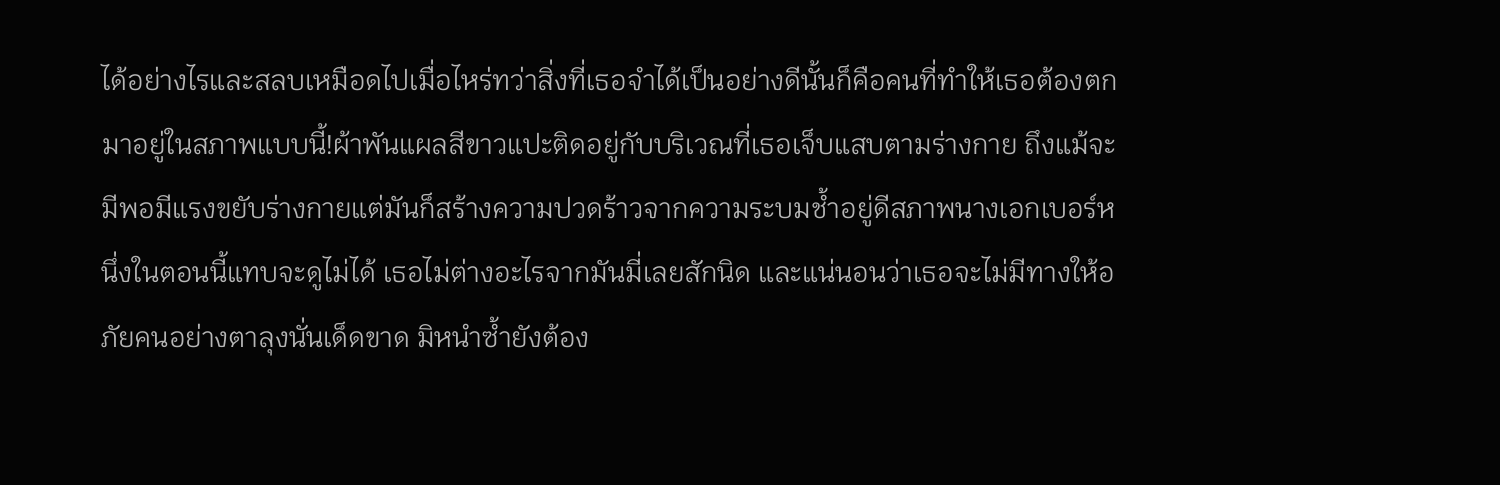ได้อย่างไรและสลบเหมือดไปเมื่อไหร่ทว่าสิ่งที่เธอจำได้เป็นอย่างดีนั้นก็คือคนที่ทำให้เธอต้องตกมาอยู่ในสภาพแบบนี้!ผ้าพันแผลสีขาวแปะติดอยู่กับบริเวณที่เธอเจ็บแสบตามร่างกาย ถึงแม้จะมีพอมีแรงขยับร่างกายแต่มันก็สร้างความปวดร้าวจากความระบมช้ำอยู่ดีสภาพนางเอกเบอร์หนึ่งในตอนนี้แทบจะดูไม่ได้ เธอไม่ต่างอะไรจากมันมี่เลยสักนิด และแน่นอนว่าเธอจะไม่มีทางให้อภัยคนอย่างตาลุงนั่นเด็ดขาด มิหนำซ้ำยังต้อง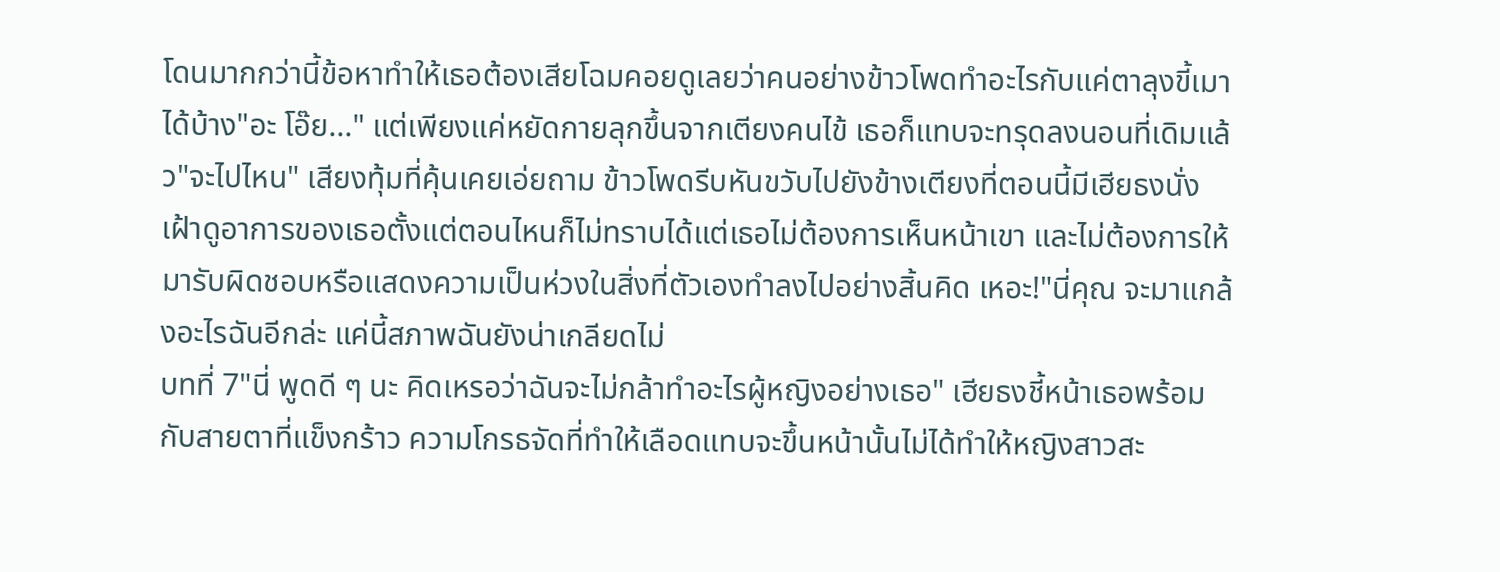โดนมากกว่านี้ข้อหาทำให้เธอต้องเสียโฉมคอยดูเลยว่าคนอย่างข้าวโพดทำอะไรกับแค่ตาลุงขี้เมาได้บ้าง"อะ โอ๊ย..." แต่เพียงแค่หยัดกายลุกขึ้นจากเตียงคนไข้ เธอก็แทบจะทรุดลงนอนที่เดิมแล้ว"จะไปไหน" เสียงทุ้มที่คุ้นเคยเอ่ยถาม ข้าวโพดรีบหันขวับไปยังข้างเตียงที่ตอนนี้มีเฮียธงนั่งเฝ้าดูอาการของเธอตั้งแต่ตอนไหนก็ไม่ทราบได้แต่เธอไม่ต้องการเห็นหน้าเขา และไม่ต้องการให้มารับผิดชอบหรือแสดงความเป็นห่วงในสิ่งที่ตัวเองทำลงไปอย่างสิ้นคิด เหอะ!"นี่คุณ จะมาแกล้งอะไรฉันอีกล่ะ แค่นี้สภาพฉันยังน่าเกลียดไม่
บทที่ 7"นี่ พูดดี ๆ นะ คิดเหรอว่าฉันจะไม่กล้าทำอะไรผู้หญิงอย่างเธอ" เฮียธงชี้หน้าเธอพร้อมกับสายตาที่แข็งกร้าว ความโกรธจัดที่ทำให้เลือดแทบจะขึ้นหน้านั้นไม่ได้ทำให้หญิงสาวสะ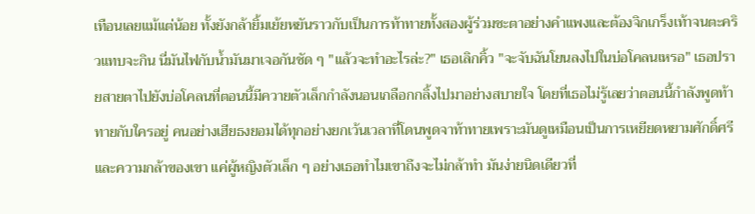เทือนเลยแม้แต่น้อย ทั้งยังกล้ายิ้มเย้ยหยันราวกับเป็นการท้าทายทั้งสองผู้ร่วมชะตาอย่างคำแพงและต้องจิกเกร็งเท้าจนตะคริวแทบจะกิน นี่มันไฟกับน้ำมันมาเจอกันชัด ๆ "แล้วจะทำอะไรล่ะ?" เธอเลิกคิ้ว "จะจับฉันโยนลงไปในบ่อโคลนเหรอ" เธอปรายสายตาไปยังบ่อโคลนที่ตอนนี้มีควายตัวเล็กกำลังนอนเกลือกกลิ้งไปมาอย่างสบายใจ โดยที่เธอไม่รู้เลยว่าตอนนี้กำลังพูดท้าทายกับใครอยู่ คนอย่างเฮียธงยอมได้ทุกอย่างยกเว้นเวลาที่โดนพูดจาท้าทายเพราะมันดูเหมือนเป็นการเหยียดหยามศักดิ์ศรีและความกล้าของเขา แค่ผู้หญิงตัวเล็ก ๆ อย่างเธอทำไมเขาถึงจะไม่กล้าทำ มันง่ายนิดเดียวที่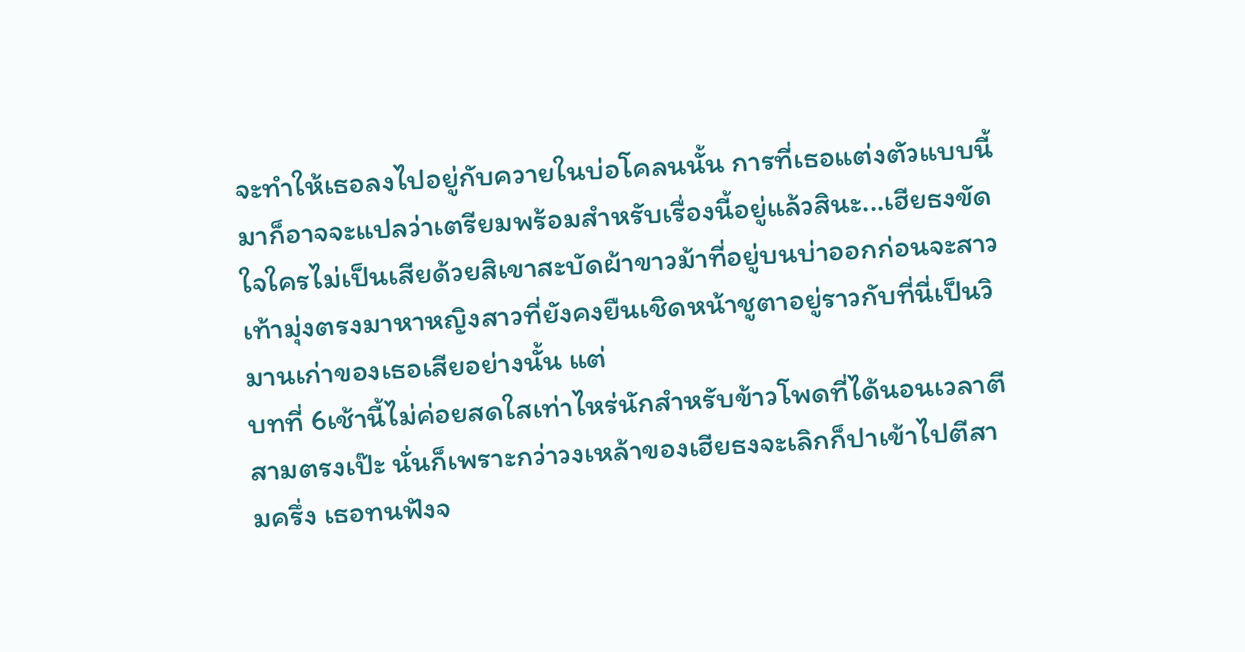จะทำให้เธอลงไปอยู่กับควายในบ่อโคลนนั้น การที่เธอแต่งตัวแบบนี้มาก็อาจจะแปลว่าเตรียมพร้อมสำหรับเรื่องนี้อยู่แล้วสินะ...เฮียธงขัดใจใครไม่เป็นเสียด้วยสิเขาสะบัดผ้าขาวม้าที่อยู่บนบ่าออกก่อนจะสาวเท้ามุ่งตรงมาหาหญิงสาวที่ยังคงยืนเชิดหน้าชูตาอยู่ราวกับที่นี่เป็นวิมานเก่าของเธอเสียอย่างนั้น แต่
บทที่ 6เช้านี้ไม่ค่อยสดใสเท่าไหร่นักสำหรับข้าวโพดที่ได้นอนเวลาตีสามตรงเป๊ะ นั่นก็เพราะกว่าวงเหล้าของเฮียธงจะเลิกก็ปาเข้าไปตีสามครึ่ง เธอทนฟังจ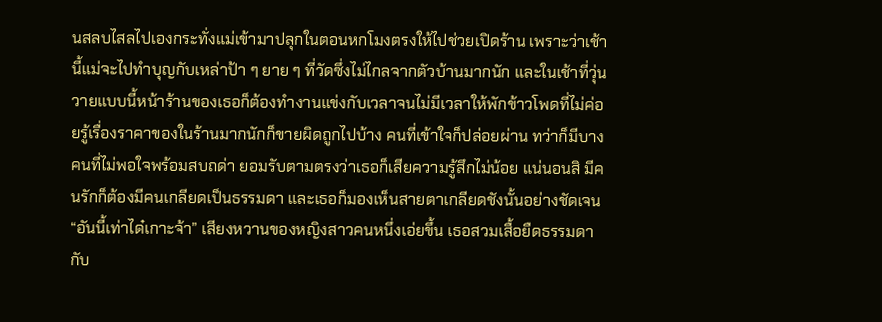นสลบไสลไปเองกระทั่งแม่เข้ามาปลุกในตอนหกโมงตรงให้ไปช่วยเปิดร้าน เพราะว่าเช้านี้แม่จะไปทำบุญกับเหล่าป้า ๆ ยาย ๆ ที่วัดซึ่งไม่ไกลจากตัวบ้านมากนัก และในเช้าที่วุ่นวายแบบนี้หน้าร้านของเธอก็ต้องทำงานแข่งกับเวลาจนไม่มีเวลาให้พักข้าวโพดที่ไม่ค่อยรู้เรื่องราคาของในร้านมากนักก็ขายผิดถูกไปบ้าง คนที่เข้าใจก็ปล่อยผ่าน ทว่าก็มีบางคนที่ไม่พอใจพร้อมสบถด่า ยอมรับตามตรงว่าเธอก็เสียความรู้สึกไม่น้อย แน่นอนสิ มีคนรักก็ต้องมีคนเกลียดเป็นธรรมดา และเธอก็มองเห็นสายตาเกลียดชังนั้นอย่างชัดเจน“อันนี้เท่าได๋เกาะจ้า” เสียงหวานของหญิงสาวคนหนึ่งเอ่ยขึ้น เธอสวมเสื้อยืดธรรมดากับ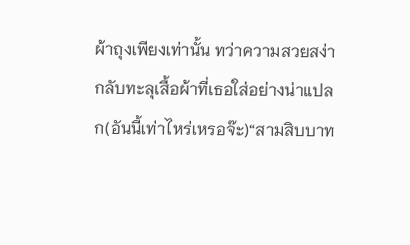ผ้าถุงเพียงเท่านั้น ทว่าความสวยสง่ากลับทะลุเสื้อผ้าที่เธอใส่อย่างน่าแปลก(อันนี้เท่าไหร่เหรอจ๊ะ)“สามสิบบาท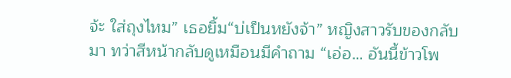จ้ะ ใส่ถุงไหม” เธอยิ้ม“บ่เป็นหยังจ้า” หญิงสาวรับของกลับมา ทว่าสีหน้ากลับดูเหมือนมีคำถาม “เอ่อ… อันนี้ข้าวโพ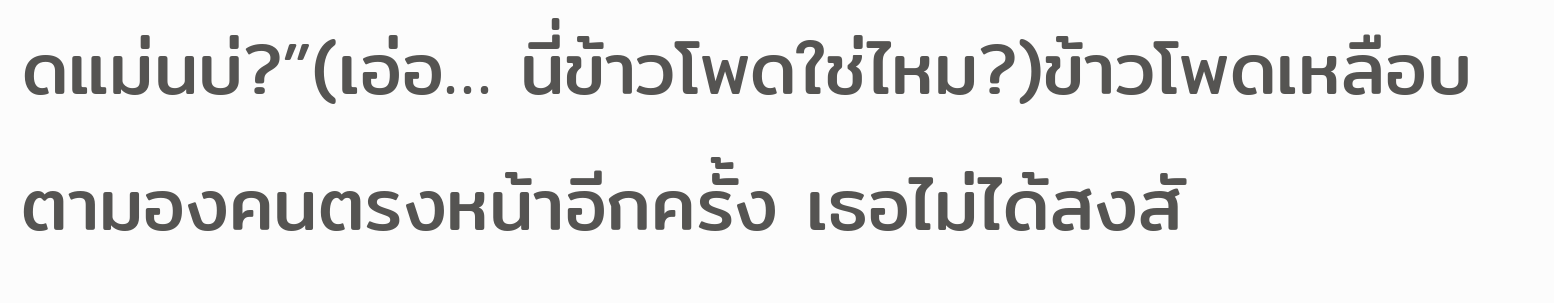ดแม่นบ่?”(เอ่อ… นี่ข้าวโพดใช่ไหม?)ข้าวโพดเหลือบตามองคนตรงหน้าอีกครั้ง เธอไม่ได้สงสั